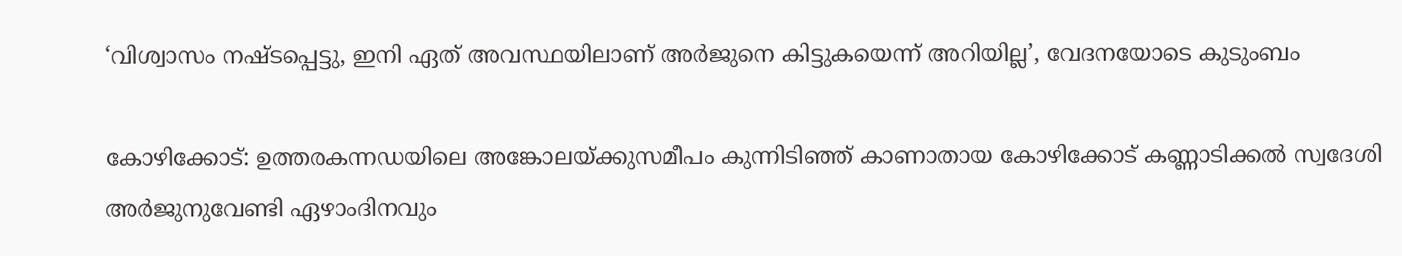‘വിശ്വാസം നഷ്ടപ്പെട്ടു, ഇനി ഏത് അവസ്ഥയിലാണ് അർജുനെ കിട്ടുകയെന്ന് അറിയില്ല’, വേദനയോടെ കുടുംബം

കോഴിക്കോട്: ഉത്തരകന്നഡയിലെ അങ്കോലയ്ക്കുസമീപം കുന്നിടിഞ്ഞ് കാണാതായ കോഴിക്കോട് കണ്ണാടിക്കല്‍ സ്വദേശി അര്‍ജുനുവേണ്ടി ഏഴാംദിനവും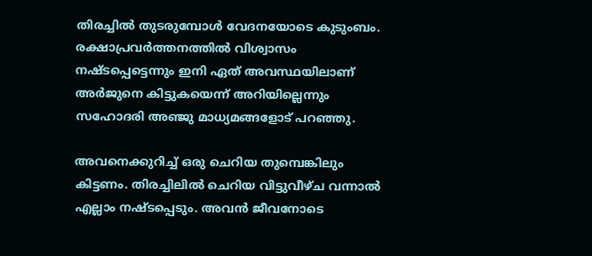തിരച്ചില്‍ തുടരുമ്പോള്‍ വേദനയോടെ കുടുംബം. രക്ഷാപ്രവര്‍ത്തനത്തില്‍ വിശ്വാസം നഷ്ടപ്പെട്ടെന്നും ഇനി ഏത് അവസ്ഥയിലാണ് അര്‍ജുനെ കിട്ടുകയെന്ന് അറിയില്ലെന്നും സഹോദരി അഞ്ജു മാധ്യമങ്ങളോട് പറഞ്ഞു.

അവനെക്കുറിച്ച് ഒരു ചെറിയ തുമ്പെങ്കിലും കിട്ടണം. തിരച്ചിലില്‍ ചെറിയ വിട്ടുവീഴ്ച വന്നാല്‍ എല്ലാം നഷ്ടപ്പെടും. അവന്‍ ജീവനോടെ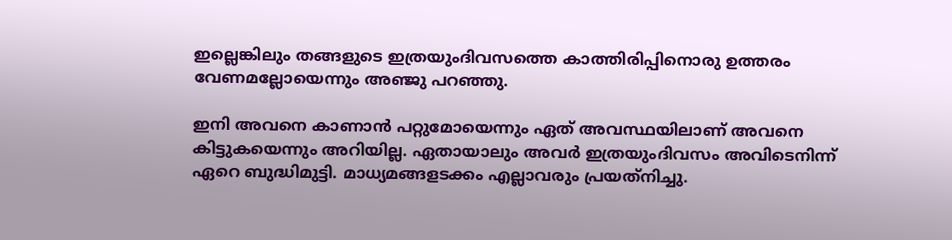ഇല്ലെങ്കിലും തങ്ങളുടെ ഇത്രയുംദിവസത്തെ കാത്തിരിപ്പിനൊരു ഉത്തരം വേണമല്ലോയെന്നും അഞ്ജു പറഞ്ഞു.

ഇനി അവനെ കാണാന്‍ പറ്റുമോയെന്നും ഏത് അവസ്ഥയിലാണ് അവനെ കിട്ടുകയെന്നും അറിയില്ല. ഏതായാലും അവര്‍ ഇത്രയുംദിവസം അവിടെനിന്ന് ഏറെ ബുദ്ധിമുട്ടി. മാധ്യമങ്ങളടക്കം എല്ലാവരും പ്രയത്‌നിച്ചു.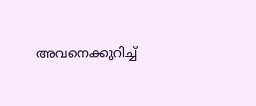അവനെക്കുറിച്ച്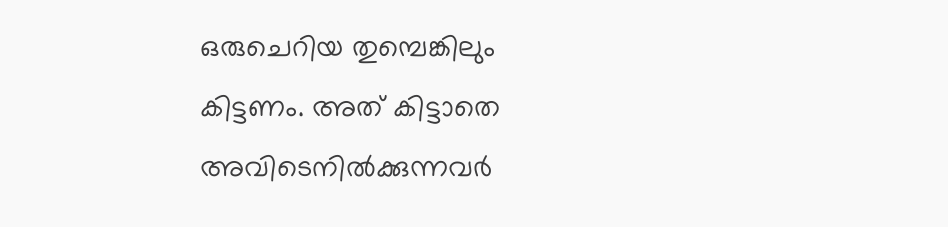ഒരുചെറിയ തുമ്പെങ്കിലും കിട്ടണം. അത് കിട്ടാതെ അവിടെനില്‍ക്കുന്നവര്‍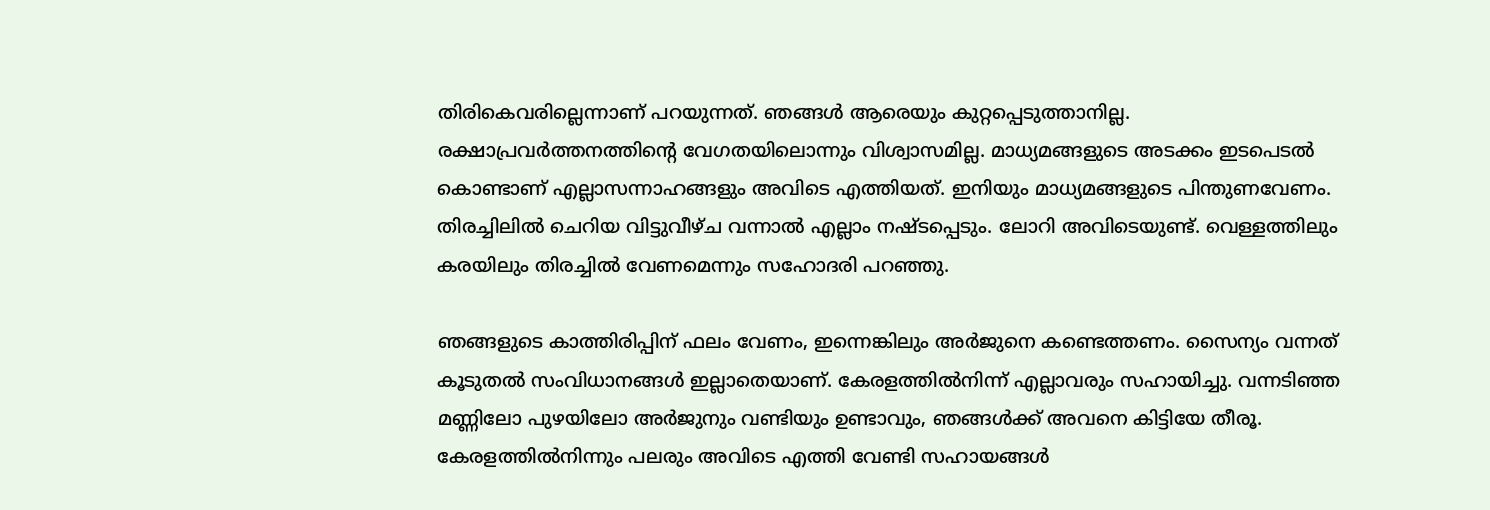തിരികെവരില്ലെന്നാണ് പറയുന്നത്. ഞങ്ങള്‍ ആരെയും കുറ്റപ്പെടുത്താനില്ല. രക്ഷാപ്രവര്‍ത്തനത്തിന്റെ വേഗതയിലൊന്നും വിശ്വാസമില്ല. മാധ്യമങ്ങളുടെ അടക്കം ഇടപെടല്‍ കൊണ്ടാണ് എല്ലാസന്നാഹങ്ങളും അവിടെ എത്തിയത്. ഇനിയും മാധ്യമങ്ങളുടെ പിന്തുണവേണം. തിരച്ചിലില്‍ ചെറിയ വിട്ടുവീഴ്ച വന്നാല്‍ എല്ലാം നഷ്ടപ്പെടും. ലോറി അവിടെയുണ്ട്. വെള്ളത്തിലും കരയിലും തിരച്ചില്‍ വേണമെന്നും സഹോദരി പറഞ്ഞു.

ഞങ്ങളുടെ കാത്തിരിപ്പിന് ഫലം വേണം, ഇന്നെങ്കിലും അര്‍ജുനെ കണ്ടെത്തണം. സൈന്യം വന്നത് കൂടുതല്‍ സംവിധാനങ്ങള്‍ ഇല്ലാതെയാണ്. കേരളത്തില്‍നിന്ന് എല്ലാവരും സഹായിച്ചു. വന്നടിഞ്ഞ മണ്ണിലോ പുഴയിലോ അര്‍ജുനും വണ്ടിയും ഉണ്ടാവും, ഞങ്ങള്‍ക്ക് അവനെ കിട്ടിയേ തീരൂ. കേരളത്തില്‍നിന്നും പലരും അവിടെ എത്തി വേണ്ടി സഹായങ്ങള്‍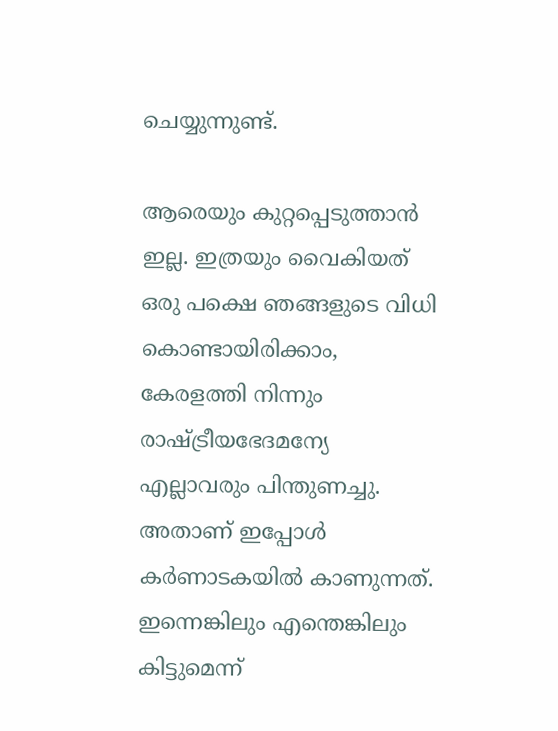ചെയ്യുന്നുണ്ട്.

ആരെയും കുറ്റപ്പെടുത്താന്‍ ഇല്ല. ഇത്രയും വൈകിയത് ഒരു പക്ഷെ ഞങ്ങളുടെ വിധി കൊണ്ടായിരിക്കാം, കേരളത്തി നിന്നും രാഷ്ട്രീയഭേദമന്യേ എല്ലാവരും പിന്തുണച്ചു. അതാണ് ഇപ്പോള്‍ കര്‍ണാടകയില്‍ കാണുന്നത്. ഇന്നെങ്കിലും എന്തെങ്കിലും കിട്ടുമെന്ന്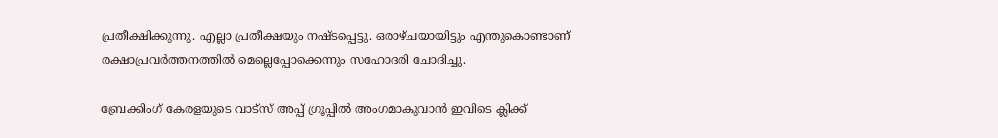പ്രതീക്ഷിക്കുന്നു. എല്ലാ പ്രതീക്ഷയും നഷ്ടപ്പെട്ടു. ഒരാഴ്ചയായിട്ടും എന്തുകൊണ്ടാണ് രക്ഷാപ്രവര്‍ത്തനത്തില്‍ മെല്ലെപ്പോക്കെന്നും സഹോദരി ചോദിച്ചു.

ബ്രേക്കിംഗ് കേരളയുടെ വാട്സ് അപ്പ് ഗ്രൂപ്പിൽ അംഗമാകുവാൻ ഇവിടെ ക്ലിക്ക്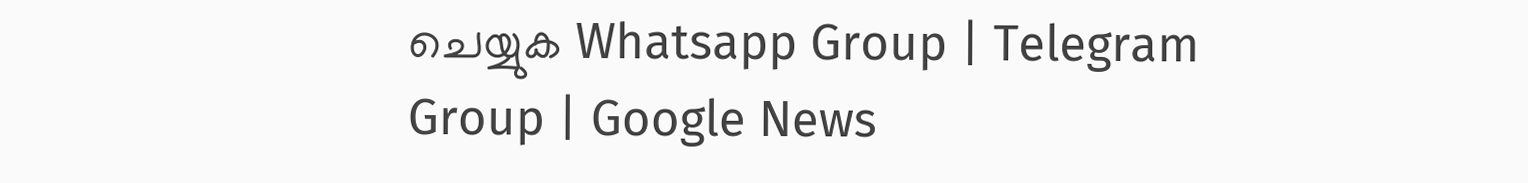ചെയ്യുക Whatsapp Group | Telegram Group | Google News